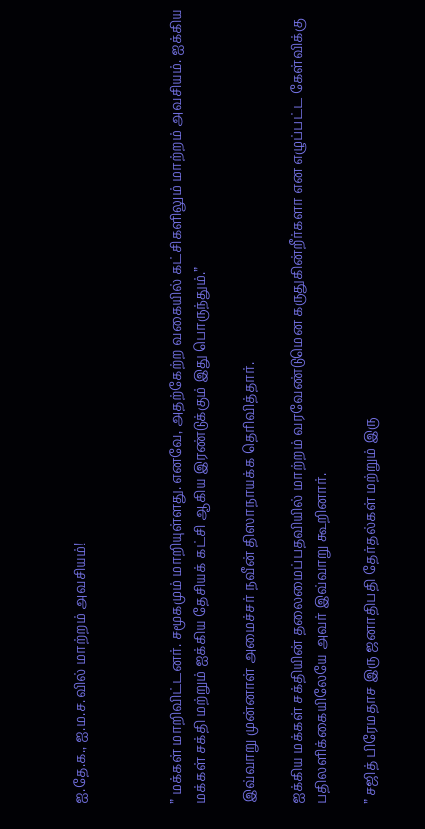ஐ.தே.க., ஐ.ம.ச.வில் மாற்றம் அவசியம்!



” மக்கள் மாறிவிட்டனர். சமூகமும் மாறியுள்ளது. எனவே, அதற்கேற்ற வகையில் கட்சிகளிலும் மாற்றம் அவசியம். ஐக்கிய மக்கள் சக்தி மற்றும் ஐக்கிய தேசியக் கட்சி ஆகிய இரண்டுக்கும் இது பொருந்தும்.”

இவ்வாறு முன்னாள் அமைச்சர் நவீன் திஸாநாயக்க தெரிவித்தார்.

ஐக்கிய மக்கள் சக்தியின் தலைமைப்பதவியில் மாற்றம் வரவேண்டுமென கருதுகின்றீர்களா என எழுப்பட்ட கேள்விக்கு பதிலளிக்கையிலேயே அவர் இவ்வாறு கூறினார்.

” சஜித் பிரேமதாச இரு ஜனாதிபதி தேர்தல்கள் மற்றும் இரு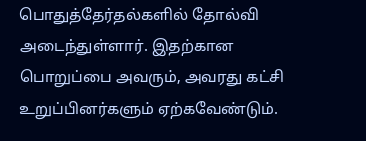பொதுத்தேர்தல்களில் தோல்வி அடைந்துள்ளார். இதற்கான பொறுப்பை அவரும், அவரது கட்சி உறுப்பினர்களும் ஏற்கவேண்டும்.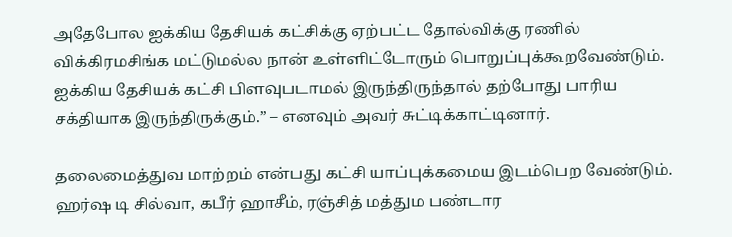அதேபோல ஐக்கிய தேசியக் கட்சிக்கு ஏற்பட்ட தோல்விக்கு ரணில் விக்கிரமசிங்க மட்டுமல்ல நான் உள்ளிட்டோரும் பொறுப்புக்கூறவேண்டும்.
ஐக்கிய தேசியக் கட்சி பிளவுபடாமல் இருந்திருந்தால் தற்போது பாரிய சக்தியாக இருந்திருக்கும்.” – எனவும் அவர் சுட்டிக்காட்டினார்.

தலைமைத்துவ மாற்றம் என்பது கட்சி யாப்புக்கமைய இடம்பெற வேண்டும். ஹர்ஷ டி சில்வா, கபீர் ஹாசீம், ரஞ்சித் மத்தும பண்டார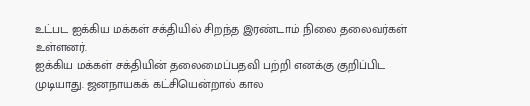உட்பட ஐக்கிய மக்கள் சக்தியில் சிறந்த இரண்டாம் நிலை தலைவர்கள் உள்ளனர்.
ஐக்கிய மக்கள் சக்தியின் தலைமைப்பதவி பற்றி எனக்கு குறிப்பிட முடியாது. ஜனநாயகக் கட்சியென்றால் கால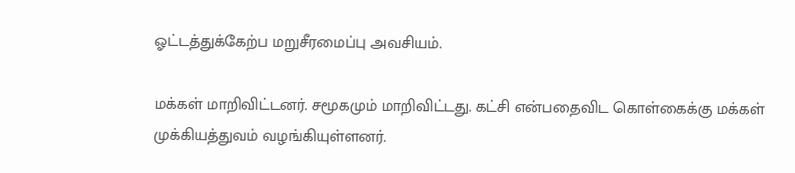ஓட்டத்துக்கேற்ப மறுசீரமைப்பு அவசியம்.

மக்கள் மாறிவிட்டனர். சமூகமும் மாறிவிட்டது. கட்சி என்பதைவிட கொள்கைக்கு மக்கள் முக்கியத்துவம் வழங்கியுள்ளனர்.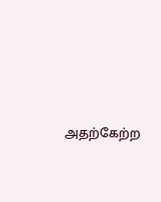அதற்கேற்ற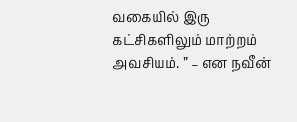வகையில் இரு கட்சிகளிலும் மாற்றம் அவசியம். ” – என நவீன்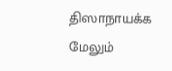திஸாநாயக்க மேலும்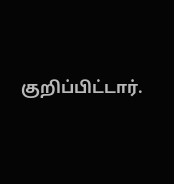குறிப்பிட்டார்.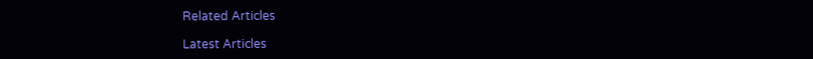Related Articles

Latest Articles